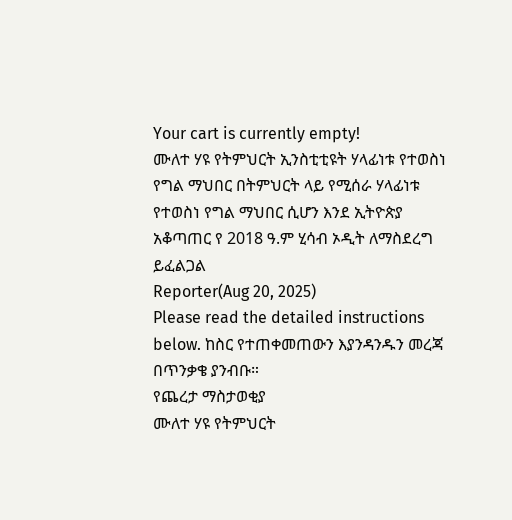Your cart is currently empty!
ሙለተ ሃዩ የትምህርት ኢንስቲቲዩት ሃላፊነቱ የተወስነ የግል ማህበር በትምህርት ላይ የሚሰራ ሃላፊነቱ የተወስነ የግል ማህበር ሲሆን እንደ ኢትዮጵያ አቆጣጠር የ 2018 ዓ.ም ሂሳብ ኦዲት ለማስደረግ ይፈልጋል
Reporter(Aug 20, 2025)
Please read the detailed instructions below. ከስር የተጠቀመጠውን እያንዳንዱን መረጃ በጥንቃቄ ያንብቡ።
የጨረታ ማስታወቂያ
ሙለተ ሃዩ የትምህርት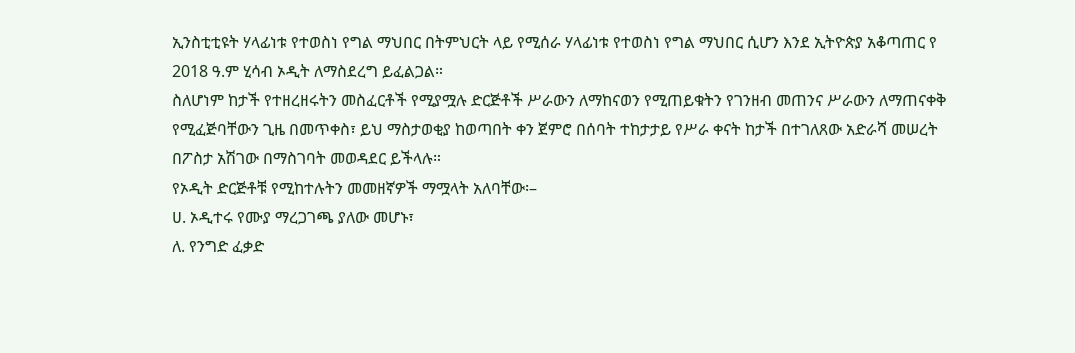ኢንስቲቲዩት ሃላፊነቱ የተወስነ የግል ማህበር በትምህርት ላይ የሚሰራ ሃላፊነቱ የተወስነ የግል ማህበር ሲሆን እንደ ኢትዮጵያ አቆጣጠር የ 2018 ዓ.ም ሂሳብ ኦዲት ለማስደረግ ይፈልጋል።
ስለሆነም ከታች የተዘረዘሩትን መስፈርቶች የሚያሟሉ ድርጅቶች ሥራውን ለማከናወን የሚጠይቁትን የገንዘብ መጠንና ሥራውን ለማጠናቀቅ የሚፈጅባቸውን ጊዜ በመጥቀስ፣ ይህ ማስታወቂያ ከወጣበት ቀን ጀምሮ በሰባት ተከታታይ የሥራ ቀናት ከታች በተገለጸው አድራሻ መሠረት በፖስታ አሽገው በማስገባት መወዳደር ይችላሉ።
የኦዲት ድርጅቶቹ የሚከተሉትን መመዘኛዎች ማሟላት አለባቸው፡–
ሀ. ኦዲተሩ የሙያ ማረጋገጫ ያለው መሆኑ፣
ለ. የንግድ ፈቃድ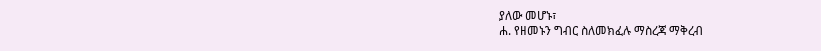ያለው መሆኑ፣
ሐ. የዘመኑን ግብር ስለመክፈሉ ማስረጃ ማቅረብ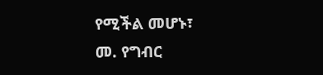የሚችል መሆኑ፣
መ. የግብር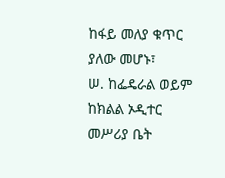ከፋይ መለያ ቁጥር ያለው መሆኑ፣
ሠ. ከፌዴራል ወይም ከክልል ኦዲተር መሥሪያ ቤት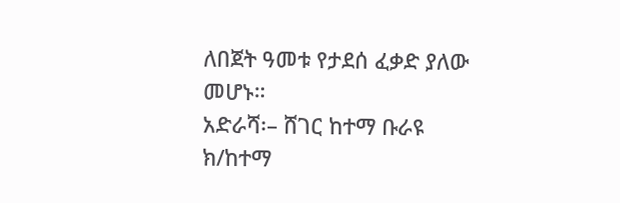ለበጀት ዓመቱ የታደሰ ፈቃድ ያለው መሆኑ።
አድራሻ፡– ሸገር ከተማ ቡራዩ ክ/ከተማ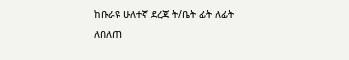ከቡራዩ ሁለተኛ ደረጃ ት/ቤት ፊት ለፊት
ለበለጠ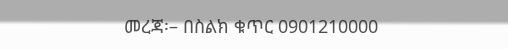መረጃ፡– በስልክ ቁጥር 0901210000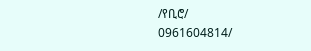/የቢሮ/
0961604814/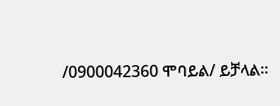/0900042360 ሞባይል/ ይቻላል።